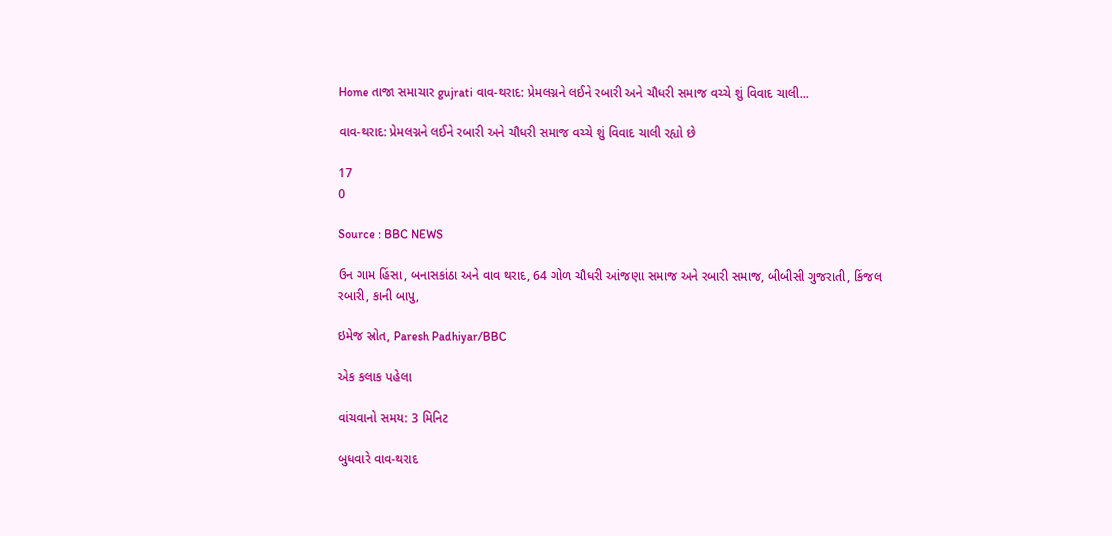Home તાજા સમાચાર gujrati વાવ-થરાદ: પ્રેમલગ્નને લઈને રબારી અને ચૌધરી સમાજ વચ્ચે શું વિવાદ ચાલી...

વાવ-થરાદ: પ્રેમલગ્નને લઈને રબારી અને ચૌધરી સમાજ વચ્ચે શું વિવાદ ચાલી રહ્યો છે

17
0

Source : BBC NEWS

ઉન ગામ હિંસા, બનાસકાંઠા અને વાવ થરાદ, 64 ગોળ ચૌધરી આંજણા સમાજ અને રબારી સમાજ, બીબીસી ગુજરાતી, કિંજલ રબારી, કાની બાપુ,

ઇમેજ સ્રોત, Paresh Padhiyar/BBC

એક કલાક પહેલા

વાંચવાનો સમય: 3 મિનિટ

બુધવારે વાવ-થરાદ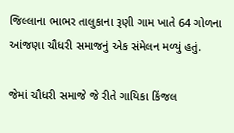જિલ્લાના ભાભર તાલુકાના રૂણી ગામ ખાતે 64 ગોળના આંજણા ચૌધરી સમાજનું એક સંમેલન મળ્યું હતું.

જેમાં ચૌધરી સમાજે જે રીતે ગાયિકા કિંજલ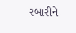રબારીને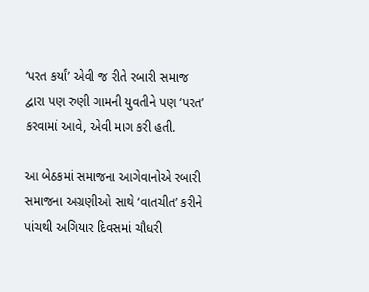‘પરત કર્યાં’ એવી જ રીતે રબારી સમાજ દ્વારા પણ રુણી ગામની યુવતીને પણ ‘પરત’ કરવામાં આવે, એવી માગ કરી હતી.

આ બેઠકમાં સમાજના આગેવાનોએ રબારી સમાજના અગ્રણીઓ સાથે ‘વાતચીત’ કરીને પાંચથી અગિયાર દિવસમાં ચૌધરી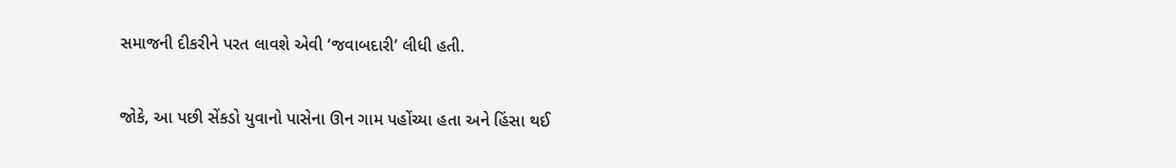સમાજની દીકરીને પરત લાવશે એવી ‘જવાબદારી’ લીધી હતી.

જોકે, આ પછી સેંકડો યુવાનો પાસેના ઊન ગામ પહોંચ્યા હતા અને હિંસા થઈ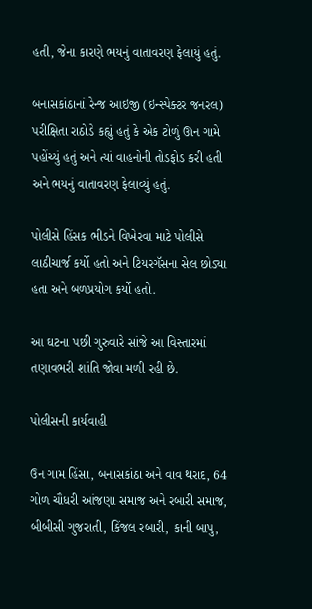હતી, જેના કારણે ભયનું વાતાવરણ ફેલાયું હતું.

બનાસકાંઠાનાં રેન્જ આઇજી (ઇન્સ્પેક્ટર જનરલ) પરીક્ષિતા રાઠોડે કહ્યું હતું કે એક ટોળું ઊન ગામે પહોંચ્યું હતું અને ત્યાં વાહનોની તોડફોડ કરી હતી અને ભયનું વાતાવરણ ફેલાવ્યું હતું.

પોલીસે હિંસક ભીડને વિખેરવા માટે પોલીસે લાઠીચાર્જ કર્યો હતો અને ટિયરગૅસના સેલ છોડ્યા હતા અને બળપ્રયોગ કર્યો હતો.

આ ઘટના પછી ગુરુવારે સાંજે આ વિસ્તારમાં તણાવભરી શાંતિ જોવા મળી રહી છે.

પોલીસની કાર્યવાહી

ઉન ગામ હિંસા, બનાસકાંઠા અને વાવ થરાદ, 64 ગોળ ચૌધરી આંજણા સમાજ અને રબારી સમાજ, બીબીસી ગુજરાતી, કિંજલ રબારી, કાની બાપુ,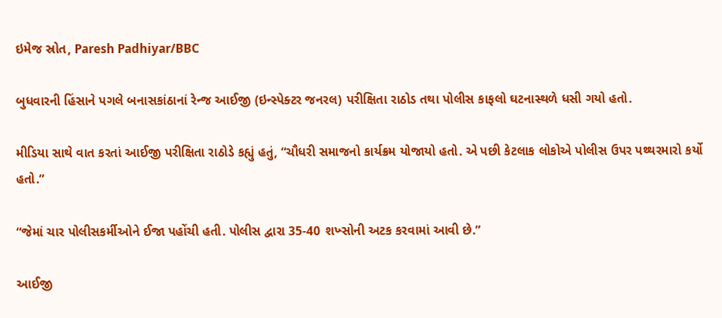ઇમેજ સ્રોત, Paresh Padhiyar/BBC

બુધવારની હિંસાને પગલે બનાસકાંઠાનાં રેન્જ આઈજી (ઇન્સ્પેક્ટર જનરલ) પરીક્ષિતા રાઠોડ તથા પોલીસ કાફલો ઘટનાસ્થળે ધસી ગયો હતો.

મીડિયા સાથે વાત કરતાં આઈજી પરીક્ષિતા રાઠોડે કહ્યું હતું, “ચૌધરી સમાજનો કાર્યક્રમ યોજાયો હતો. એ પછી કેટલાક લોકોએ પોલીસ ઉપર પથ્થરમારો કર્યો હતો.”

“જેમાં ચાર પોલીસકર્મીઓને ઈજા પહોંચી હતી. પોલીસ દ્વારા 35-40 શખ્સોની અટક કરવામાં આવી છે.”

આઈજી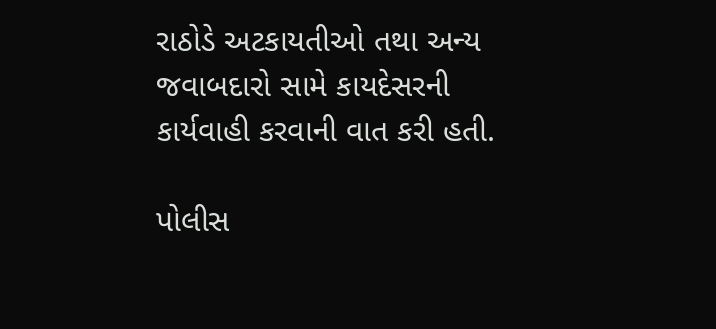રાઠોડે અટકાયતીઓ તથા અન્ય જવાબદારો સામે કાયદેસરની કાર્યવાહી કરવાની વાત કરી હતી.

પોલીસ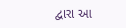દ્વારા આ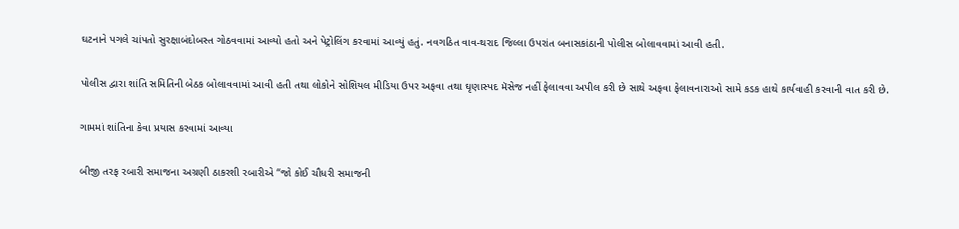ઘટનાને પગલે ચાંપતો સુરક્ષાબંદોબસ્ત ગોઠવવામાં આવ્યો હતો અને પેટ્રોલિંગ કરવામાં આવ્યું હતું. નવગઠિત વાવ-થરાદ જિલ્લા ઉપરાંત બનાસકાંઠાની પોલીસ બોલાવવામાં આવી હતી.

પોલીસ દ્વારા શાંતિ સમિતિની બેઠક બોલાવવામાં આવી હતી તથા લોકોને સોશિયલ મીડિયા ઉપર અફવા તથા ઘૃણાસ્પદ મૅસેજ નહીં ફેલાવવા અપીલ કરી છે સાથે અફવા ફેલાવનારાઓ સામે કડક હાથે કાર્યવાહી કરવાની વાત કરી છે.

ગામમાં શાંતિના કેવા પ્રયાસ કરવામાં આવ્યા

બીજી તરફ રબારી સમાજના અગ્રણી ઠાકરશી રબારીએ “જો કોઈ ચૌધરી સમાજની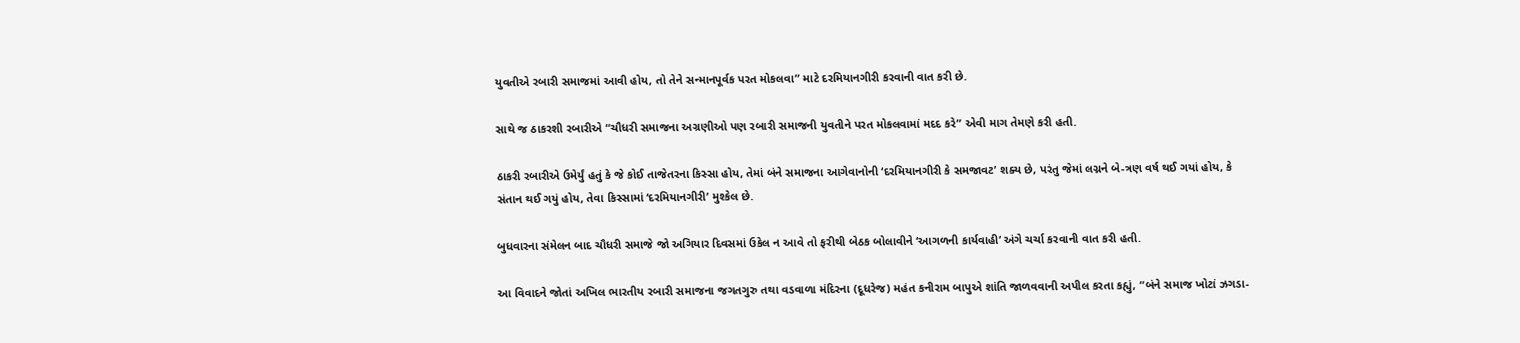યુવતીએ રબારી સમાજમાં આવી હોય, તો તેને સન્માનપૂર્વક પરત મોકલવા” માટે દરમિયાનગીરી કરવાની વાત કરી છે.

સાથે જ ઠાકરશી રબારીએ “ચૌધરી સમાજના અગ્રણીઓ પણ રબારી સમાજની યુવતીને પરત મોકલવામાં મદદ કરે” એવી માગ તેમણે કરી હતી.

ઠાકરી રબારીએ ઉમેર્યું હતું કે જે કોઈ તાજેતરના કિસ્સા હોય, તેમાં બંને સમાજના આગેવાનોની ‘દરમિયાનગીરી કે સમજાવટ’ શક્ય છે, પરંતુ જેમાં લગ્નને બે-ત્રણ વર્ષ થઈ ગયાં હોય, કે સંતાન થઈ ગયું હોય, તેવા કિસ્સામાં ‘દરમિયાનગીરી’ મુશ્કેલ છે.

બુધવારના સંમેલન બાદ ચૌધરી સમાજે જો અગિયાર દિવસમાં ઉકેલ ન આવે તો ફરીથી બેઠક બોલાવીને ‘આગળની કાર્યવાહી’ અંગે ચર્ચા કરવાની વાત કરી હતી.

આ વિવાદને જોતાં અખિલ ભારતીય રબારી સમાજના જગતગુરુ તથા વડવાળા મંદિરના (દૂધરેજ) મહંત કનીરામ બાપુએ શાંતિ જાળવવાની અપીલ કરતા કહ્યું, “બંને સમાજ ખોટાં ઝગડા-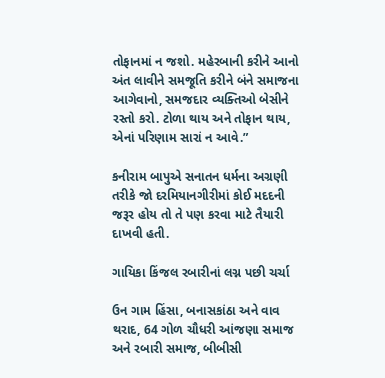તોફાનમાં ન જશો. મહેરબાની કરીને આનો અંત લાવીને સમજૂતિ કરીને બંને સમાજના આગેવાનો, સમજદાર વ્યક્તિઓ બેસીને રસ્તો કરો. ટોળા થાય અને તોફાન થાય, એનાં પરિણામ સારાં ન આવે.”

કનીરામ બાપુએ સનાતન ધર્મના અગ્રણી તરીકે જો દરમિયાનગીરીમાં કોઈ મદદની જરૂર હોય તો તે પણ કરવા માટે તૈયારી દાખવી હતી.

ગાયિકા કિંજલ રબારીનાં લગ્ન પછી ચર્ચા

ઉન ગામ હિંસા, બનાસકાંઠા અને વાવ થરાદ, 64 ગોળ ચૌધરી આંજણા સમાજ અને રબારી સમાજ, બીબીસી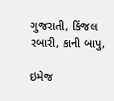ગુજરાતી, કિંજલ રબારી, કાની બાપુ,

ઇમેજ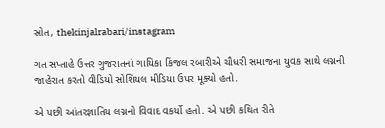સ્રોત, thekinjalrabari/instagram

ગત સપ્તાહે ઉત્તર ગુજરાતનાં ગાયિકા કિંજલ રબારીએ ચૌધરી સમાજના યુવક સાથે લગ્નની જાહેરાત કરતો વીડિયો સોશિયલ મીડિયા ઉપર મૂક્યો હતો.

એ પછી આંતરજ્ઞાતિય લગ્નનો વિવાદ વકર્યો હતો. એ પછી કથિત રીતે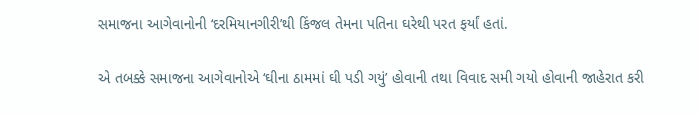સમાજના આગેવાનોની ‘દરમિયાનગીરી’થી કિંજલ તેમના પતિના ઘરેથી પરત ફર્યાં હતાં.

એ તબક્કે સમાજના આગેવાનોએ ‘ઘીના ઠામમાં ઘી પડી ગયું’ હોવાની તથા વિવાદ સમી ગયો હોવાની જાહેરાત કરી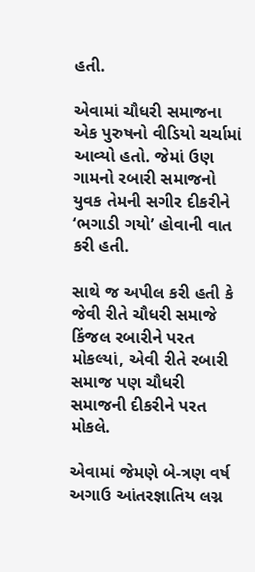હતી.

એવામાં ચૌધરી સમાજના એક પુરુષનો વીડિયો ચર્ચામાં આવ્યો હતો. જેમાં ઉણ ગામનો રબારી સમાજનો યુવક તેમની સગીર દીકરીને ‘ભગાડી ગયો’ હોવાની વાત કરી હતી.

સાથે જ અપીલ કરી હતી કે જેવી રીતે ચૌધરી સમાજે કિંજલ રબારીને પરત મોકલ્યાં, એવી રીતે રબારી સમાજ પણ ચૌધરી સમાજની દીકરીને પરત મોકલે.

એવામાં જેમણે બે-ત્રણ વર્ષ અગાઉ આંતરજ્ઞાતિય લગ્ન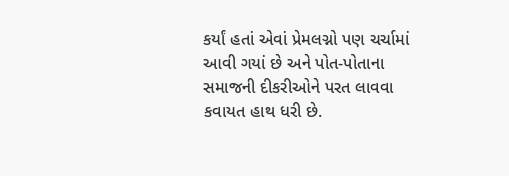કર્યાં હતાં એવાં પ્રેમલગ્નો પણ ચર્ચામાં આવી ગયાં છે અને પોત-પોતાના સમાજની દીકરીઓને પરત લાવવા કવાયત હાથ ધરી છે.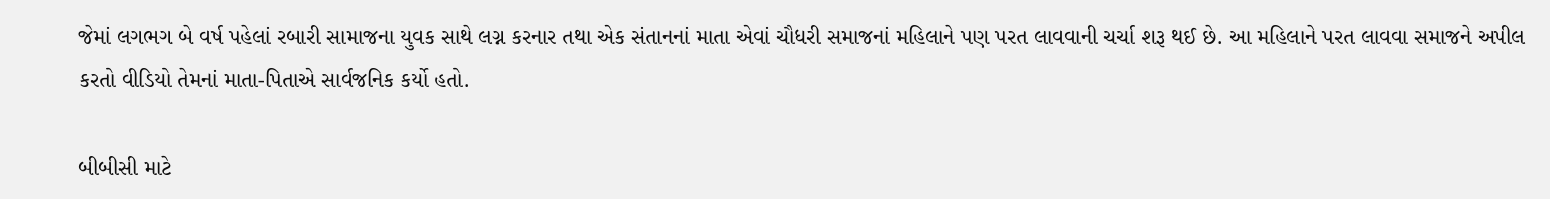જેમાં લગભગ બે વર્ષ પહેલાં રબારી સામાજના યુવક સાથે લગ્ન કરનાર તથા એક સંતાનનાં માતા એવાં ચૌધરી સમાજનાં મહિલાને પણ પરત લાવવાની ચર્ચા શરૂ થઈ છે. આ મહિલાને પરત લાવવા સમાજને અપીલ કરતો વીડિયો તેમનાં માતા-પિતાએ સાર્વજનિક કર્યો હતો.

બીબીસી માટે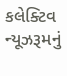કલેક્ટિવ ન્યૂઝરૂમનું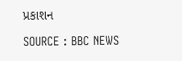પ્રકાશન

SOURCE : BBC NEWS